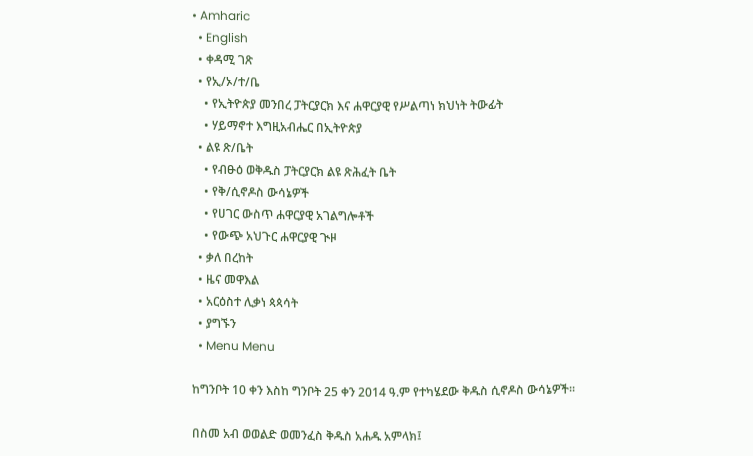• Amharic
  • English
  • ቀዳሚ ገጽ
  • የኢ/ኦ/ተ/ቤ
    • የኢትዮጵያ መንበረ ፓትርያርክ እና ሐዋርያዊ የሥልጣነ ክህነት ትውፊት
    • ሃይማኖተ እግዚአብሔር በኢትዮጵያ
  • ልዩ ጽ/ቤት
    • የብፁዕ ወቅዱስ ፓትርያርክ ልዩ ጽሕፈት ቤት
    • የቅ/ሲኖዶስ ውሳኔዎች
    • የሀገር ውስጥ ሐዋርያዊ አገልግሎቶች
    • የውጭ አህጉር ሐዋርያዊ ጒዞ
  • ቃለ በረከት
  • ዜና መዋእል
  • አርዕስተ ሊቃነ ጳጳሳት
  • ያግኙን
  • Menu Menu

ከግንቦት 10 ቀን እስከ ግንቦት 25 ቀን 2014 ዓ.ም የተካሄደው ቅዱስ ሲኖዶስ ውሳኔዎች፡፡

በስመ አብ ወወልድ ወመንፈስ ቅዱስ አሐዱ አምላክ፤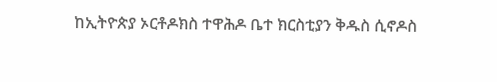ከኢትዮጵያ ኦርቶዶክስ ተዋሕዶ ቤተ ክርስቲያን ቅዱስ ሲኖዶስ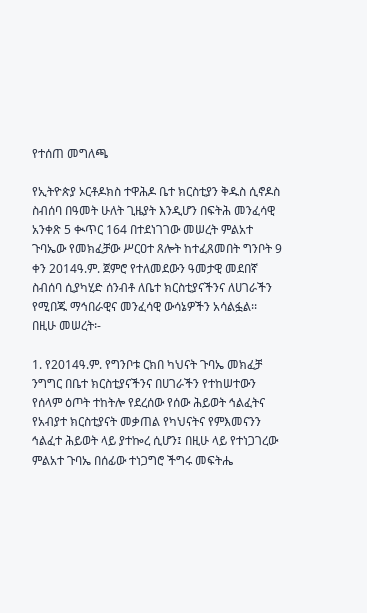የተሰጠ መግለጫ

የኢትዮጵያ ኦርቶዶክስ ተዋሕዶ ቤተ ክርስቲያን ቅዱስ ሲኖዶስ ስብሰባ በዓመት ሁለት ጊዜያት እንዲሆን በፍትሕ መንፈሳዊ አንቀጽ 5 ቊጥር 164 በተደነገገው መሠረት ምልአተ ጉባኤው የመክፈቻው ሥርዐተ ጸሎት ከተፈጸመበት ግንቦት 9 ቀን 2014ዓ.ም. ጀምሮ የተለመደውን ዓመታዊ መደበኛ ስብሰባ ሲያካሂድ ሰንብቶ ለቤተ ክርስቲያናችንና ለሀገራችን የሚበጁ ማኅበራዊና መንፈሳዊ ውሳኔዎችን አሳልፏል፡፡
በዚሁ መሠረት፡-

1. የ2014ዓ.ም. የግንቦቱ ርክበ ካህናት ጉባኤ መክፈቻ ንግግር በቤተ ክርስቲያናችንና በሀገራችን የተከሠተውን የሰላም ዕጦት ተከትሎ የደረሰው የሰው ሕይወት ኅልፈትና የአብያተ ክርስቲያናት መቃጠል የካህናትና የምእመናንን ኅልፈተ ሕይወት ላይ ያተኰረ ሲሆን፤ በዚሁ ላይ የተነጋገረው ምልአተ ጉባኤ በሰፊው ተነጋግሮ ችግሩ መፍትሔ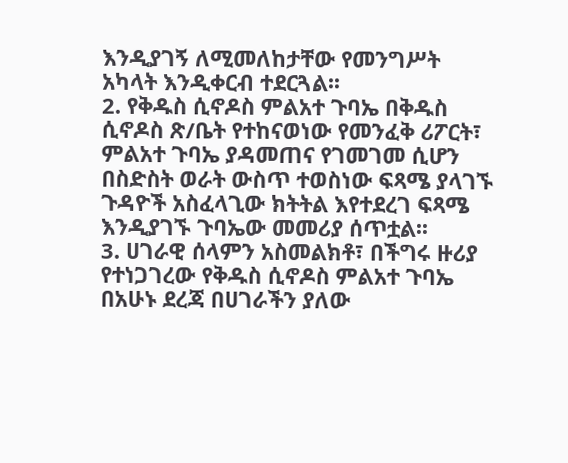እንዲያገኝ ለሚመለከታቸው የመንግሥት አካላት እንዲቀርብ ተደርጓል፡፡
2. የቅዱስ ሲኖዶስ ምልአተ ጉባኤ በቅዱስ ሲኖዶስ ጽ/ቤት የተከናወነው የመንፈቅ ሪፖርት፣ ምልአተ ጉባኤ ያዳመጠና የገመገመ ሲሆን በስድስት ወራት ውስጥ ተወስነው ፍጻሜ ያላገኙ ጉዳዮች አስፈላጊው ክትትል እየተደረገ ፍጻሜ እንዲያገኙ ጉባኤው መመሪያ ሰጥቷል፡፡
3. ሀገራዊ ሰላምን አስመልክቶ፣ በችግሩ ዙሪያ የተነጋገረው የቅዱስ ሲኖዶስ ምልአተ ጉባኤ በአሁኑ ደረጃ በሀገራችን ያለው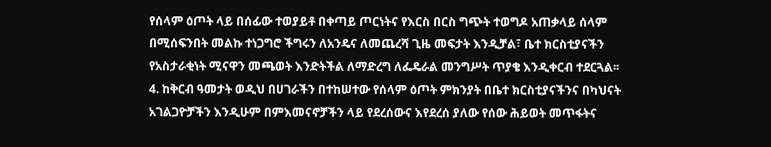የሰላም ዕጦት ላይ በሰፊው ተወያይቶ በቀጣይ ጦርነትና የእርስ በርስ ግጭት ተወግዶ አጠቃላይ ሰላም በሚሰፍንበት መልኩ ተነጋግሮ ችግሩን ለአንዴና ለመጨረሻ ጊዜ መፍታት እንዲቻል፣ ቤተ ክርስቲያናችን የአስታራቂነት ሚናዋን መጫወት እንድትችል ለማድረግ ለፌዴራል መንግሥት ጥያቄ እንዲቀርብ ተደርጓል፡፡
4. ከቅርብ ዓመታት ወዲህ በሀገራችን በተከሠተው የሰላም ዕጦት ምክንያት በቤተ ክርስቲያናችንና በካህናት አገልጋዮቻችን እንዲሁም በምእመናኖቻችን ላይ የደረሰውና እየደረሰ ያለው የሰው ሕይወት መጥፋትና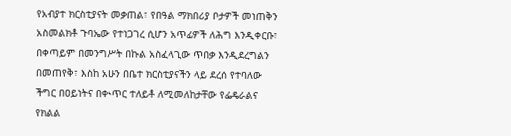የአብያተ ክርስቲያናት መቃጠል፣ የበዓል ማክበሪያ ቦታዎች መነጠቅን አስመልክቶ ጉባኤው የተነጋገረ ሲሆን አጥፊዎች ለሕግ እንዲቀርቡ፣ በቀጣይም በመንግሥት በኩል አስፈላጊው ጥበቃ እንዲደረግልን በመጠየቅ፣ እስከ አሁን በቤተ ክርስቲያናችን ላይ ደረሰ የተባለው ችግር በዐይነትና በቊጥር ተለይቶ ለሚመለከታቸው የፌዴራልና የክልል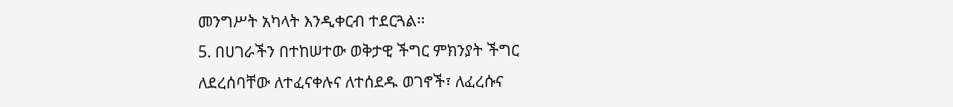መንግሥት አካላት እንዲቀርብ ተደርጓል፡፡
5. በሀገራችን በተከሠተው ወቅታዊ ችግር ምክንያት ችግር ለደረሰባቸው ለተፈናቀሉና ለተሰደዱ ወገኖች፣ ለፈረሱና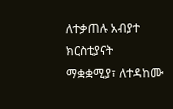ለተቃጠሉ አብያተ ክርስቲያናት ማቋቋሚያ፣ ለተዳከሙ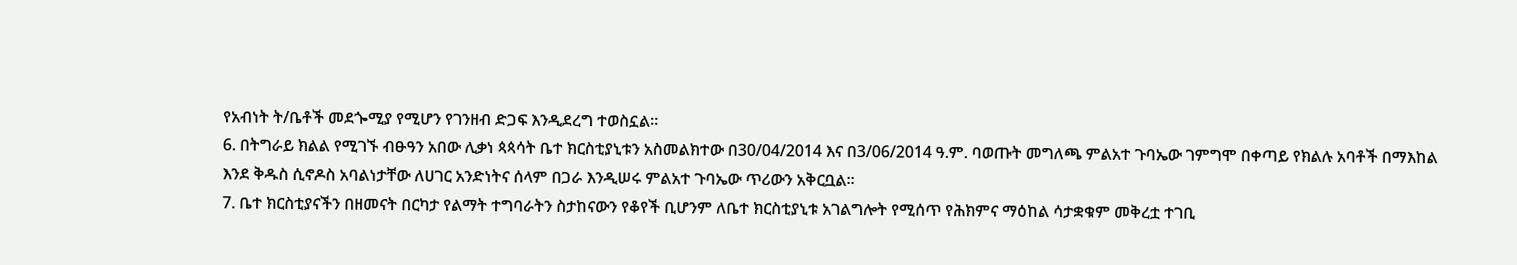የአብነት ት/ቤቶች መደጐሚያ የሚሆን የገንዘብ ድጋፍ እንዲደረግ ተወስኗል፡፡
6. በትግራይ ክልል የሚገኙ ብፁዓን አበው ሊቃነ ጳጳሳት ቤተ ክርስቲያኒቱን አስመልክተው በ30/04/2014 እና በ3/06/2014 ዓ.ም. ባወጡት መግለጫ ምልአተ ጉባኤው ገምግሞ በቀጣይ የክልሉ አባቶች በማእከል እንደ ቅዱስ ሲኖዶስ አባልነታቸው ለሀገር አንድነትና ሰላም በጋራ እንዲሠሩ ምልአተ ጉባኤው ጥሪውን አቅርቧል፡፡
7. ቤተ ክርስቲያናችን በዘመናት በርካታ የልማት ተግባራትን ስታከናውን የቆየች ቢሆንም ለቤተ ክርስቲያኒቱ አገልግሎት የሚሰጥ የሕክምና ማዕከል ሳታቋቁም መቅረቷ ተገቢ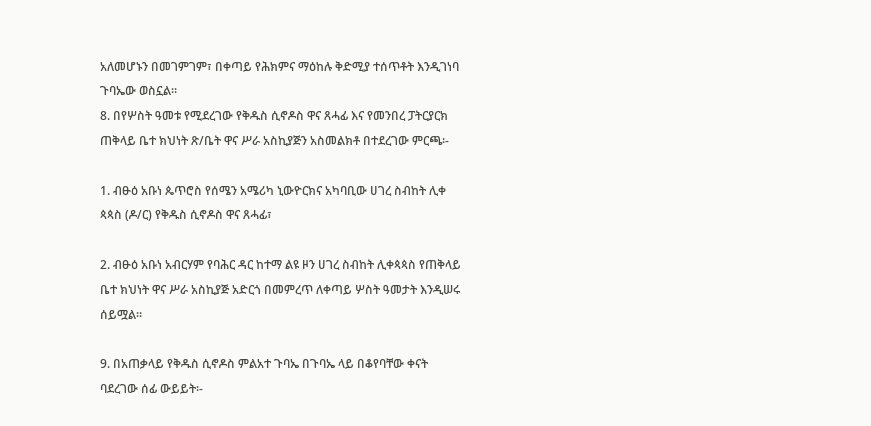አለመሆኑን በመገምገም፣ በቀጣይ የሕክምና ማዕከሉ ቅድሚያ ተሰጥቶት እንዲገነባ ጉባኤው ወስኗል፡፡
8. በየሦስት ዓመቱ የሚደረገው የቅዱስ ሲኖዶስ ዋና ጸሓፊ እና የመንበረ ፓትርያርክ ጠቅላይ ቤተ ክህነት ጽ/ቤት ዋና ሥራ አስኪያጅን አስመልክቶ በተደረገው ምርጫ፡-

1. ብፁዕ አቡነ ጴጥሮስ የሰሜን አሜሪካ ኒውዮርክና አካባቢው ሀገረ ስብከት ሊቀ ጳጳስ (ዶ/ር) የቅዱስ ሲኖዶስ ዋና ጸሓፊ፣

2. ብፁዕ አቡነ አብርሃም የባሕር ዳር ከተማ ልዩ ዞን ሀገረ ስብከት ሊቀጳጳስ የጠቅላይ ቤተ ክህነት ዋና ሥራ አስኪያጅ አድርጎ በመምረጥ ለቀጣይ ሦስት ዓመታት እንዲሠሩ ሰይሟል፡፡

9. በአጠቃላይ የቅዱስ ሲኖዶስ ምልአተ ጉባኤ በጉባኤ ላይ በቆየባቸው ቀናት ባደረገው ሰፊ ውይይት፡-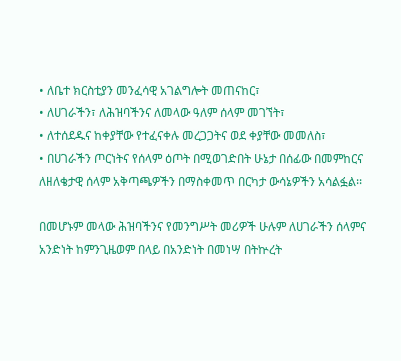• ለቤተ ክርስቲያን መንፈሳዊ አገልግሎት መጠናከር፣
• ለሀገራችን፣ ለሕዝባችንና ለመላው ዓለም ሰላም መገኘት፣
• ለተሰደዱና ከቀያቸው የተፈናቀሉ መረጋጋትና ወደ ቀያቸው መመለስ፣
• በሀገራችን ጦርነትና የሰላም ዕጦት በሚወገድበት ሁኔታ በሰፊው በመምከርና ለዘለቄታዊ ሰላም አቅጣጫዎችን በማስቀመጥ በርካታ ውሳኔዎችን አሳልፏል፡፡

በመሆኑም መላው ሕዝባችንና የመንግሥት መሪዎች ሁሉም ለሀገራችን ሰላምና አንድነት ከምንጊዜወም በላይ በአንድነት በመነሣ በትኵረት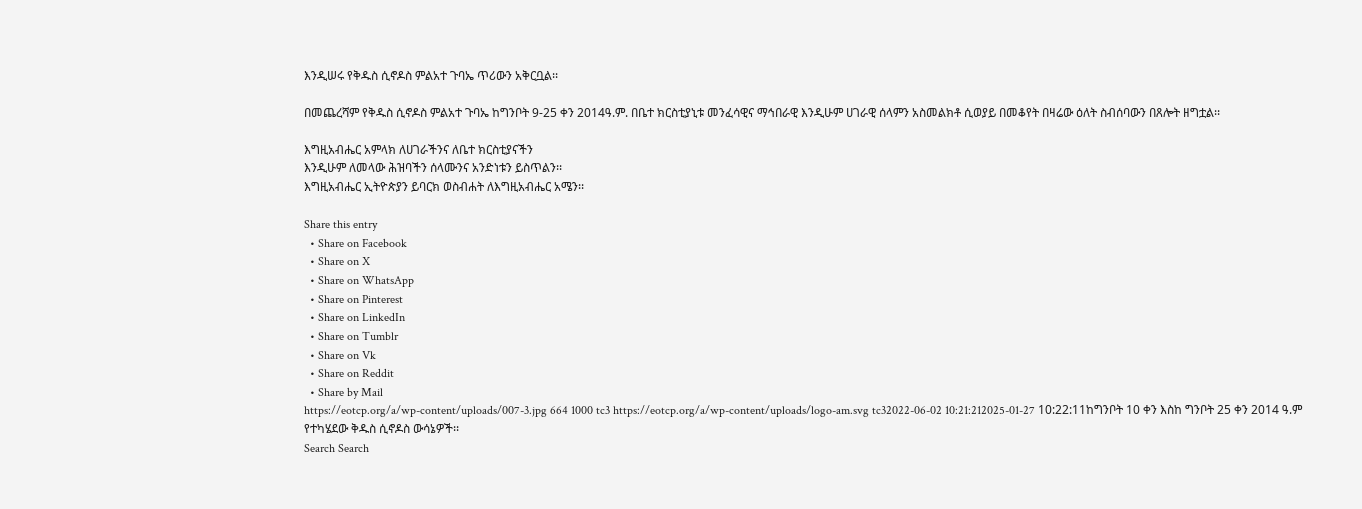እንዲሠሩ የቅዱስ ሲኖዶስ ምልአተ ጉባኤ ጥሪውን አቅርቧል፡፡

በመጨረሻም የቅዱስ ሲኖዶስ ምልአተ ጉባኤ ከግንቦት 9-25 ቀን 2014ዓ.ም. በቤተ ክርስቲያኒቱ መንፈሳዊና ማኅበራዊ እንዲሁም ሀገራዊ ሰላምን አስመልክቶ ሲወያይ በመቆየት በዛሬው ዕለት ስብሰባውን በጸሎት ዘግቷል፡፡

እግዚአብሔር አምላክ ለሀገራችንና ለቤተ ክርስቲያናችን
እንዲሁም ለመላው ሕዝባችን ሰላሙንና አንድነቱን ይስጥልን፡፡
እግዚአብሔር ኢትዮጵያን ይባርክ ወስብሐት ለእግዚአብሔር አሜን፡፡

Share this entry
  • Share on Facebook
  • Share on X
  • Share on WhatsApp
  • Share on Pinterest
  • Share on LinkedIn
  • Share on Tumblr
  • Share on Vk
  • Share on Reddit
  • Share by Mail
https://eotcp.org/a/wp-content/uploads/007-3.jpg 664 1000 tc3 https://eotcp.org/a/wp-content/uploads/logo-am.svg tc32022-06-02 10:21:212025-01-27 10:22:11ከግንቦት 10 ቀን እስከ ግንቦት 25 ቀን 2014 ዓ.ም የተካሄደው ቅዱስ ሲኖዶስ ውሳኔዎች፡፡
Search Search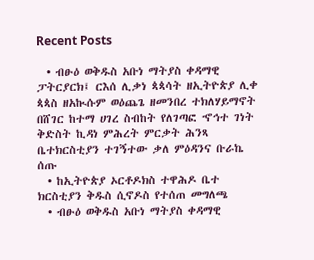Recent Posts

  • ብፁዕ ወቅዱስ አቡነ ማትያስ ቀዳማዊ ፓትርያርክ፤ ርእሰ ሊቃነ ጳጳሳት ዘኢትዮጵያ ሊቀ ጳጳስ ዘአኲሱም ወዕጨጌ ዘመንበረ ተክለሃይማኖት በሸገር ከተማ ሀገረ ስብከት የለገጣፎ ኆኅተ ገነት ቅድስት ኪዳነ ምሕረት ምርቃት ሕንጻ ቤተክርስቲያን ተገኝተው ቃለ ምዕዳንና ቡራኬ ሰጡ
  • ከኢትዮጵያ ኦርቶዶክስ ተዋሕዶ ቤተ ክርስቲያን ቅዱስ ሲኖዶስ የተሰጠ መግለጫ
  • ብፁዕ ወቅዱስ አቡነ ማትያስ ቀዳማዊ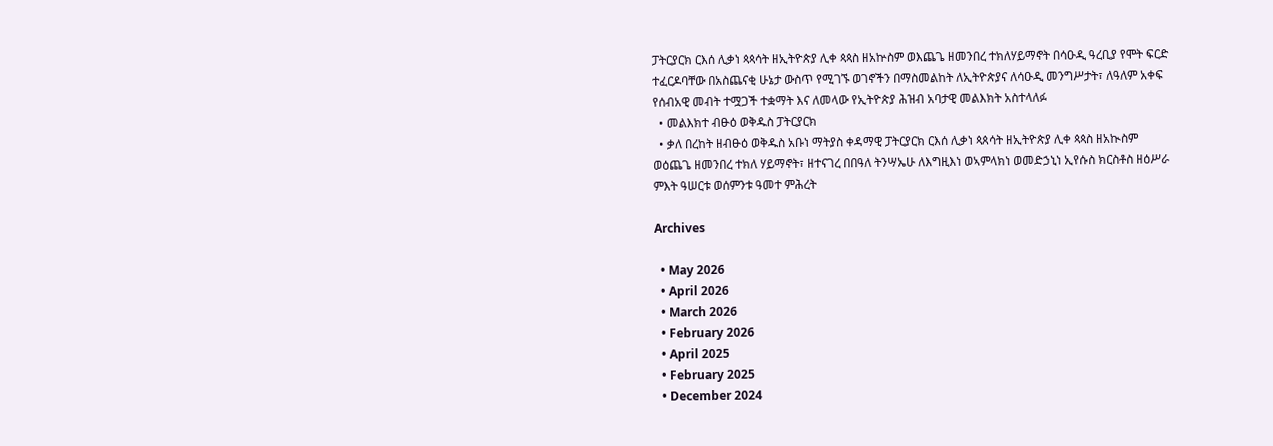ፓትርያርክ ርእሰ ሊቃነ ጳጳሳት ዘኢትዮጵያ ሊቀ ጳጳስ ዘአኵስም ወእጨጌ ዘመንበረ ተክለሃይማኖት በሳዑዲ ዓረቢያ የሞት ፍርድ ተፈርዶባቸው በአስጨናቂ ሁኔታ ውስጥ የሚገኙ ወገኖችን በማስመልከት ለኢትዮጵያና ለሳዑዲ መንግሥታት፣ ለዓለም አቀፍ የሰብአዊ መብት ተሟጋች ተቋማት እና ለመላው የኢትዮጵያ ሕዝብ አባታዊ መልእክት አስተላለፉ
  • መልእክተ ብፁዕ ወቅዱስ ፓትርያርክ
  • ቃለ በረከት ዘብፁዕ ወቅዱስ አቡነ ማትያስ ቀዳማዊ ፓትርያርክ ርእሰ ሊቃነ ጳጰሳት ዘኢትዮጵያ ሊቀ ጳጳስ ዘአኲስም ወዕጨጌ ዘመንበረ ተክለ ሃይማኖት፣ ዘተናገረ በበዓለ ትንሣኤሁ ለእግዚእነ ወኣምላክነ ወመድኃኒነ ኢየሱስ ክርስቶስ ዘዕሥራ ምእት ዓሠርቱ ወሰምንቱ ዓመተ ምሕረት

Archives

  • May 2026
  • April 2026
  • March 2026
  • February 2026
  • April 2025
  • February 2025
  • December 2024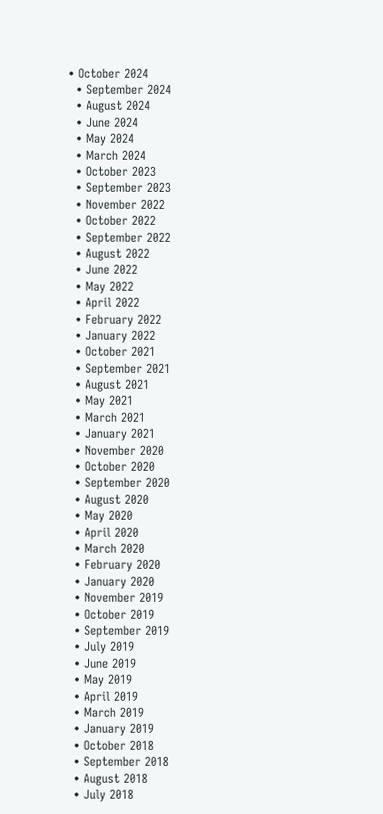• October 2024
  • September 2024
  • August 2024
  • June 2024
  • May 2024
  • March 2024
  • October 2023
  • September 2023
  • November 2022
  • October 2022
  • September 2022
  • August 2022
  • June 2022
  • May 2022
  • April 2022
  • February 2022
  • January 2022
  • October 2021
  • September 2021
  • August 2021
  • May 2021
  • March 2021
  • January 2021
  • November 2020
  • October 2020
  • September 2020
  • August 2020
  • May 2020
  • April 2020
  • March 2020
  • February 2020
  • January 2020
  • November 2019
  • October 2019
  • September 2019
  • July 2019
  • June 2019
  • May 2019
  • April 2019
  • March 2019
  • January 2019
  • October 2018
  • September 2018
  • August 2018
  • July 2018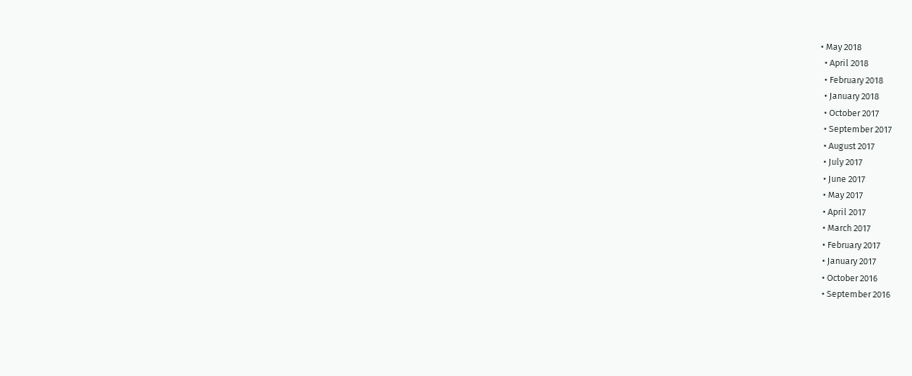• May 2018
  • April 2018
  • February 2018
  • January 2018
  • October 2017
  • September 2017
  • August 2017
  • July 2017
  • June 2017
  • May 2017
  • April 2017
  • March 2017
  • February 2017
  • January 2017
  • October 2016
  • September 2016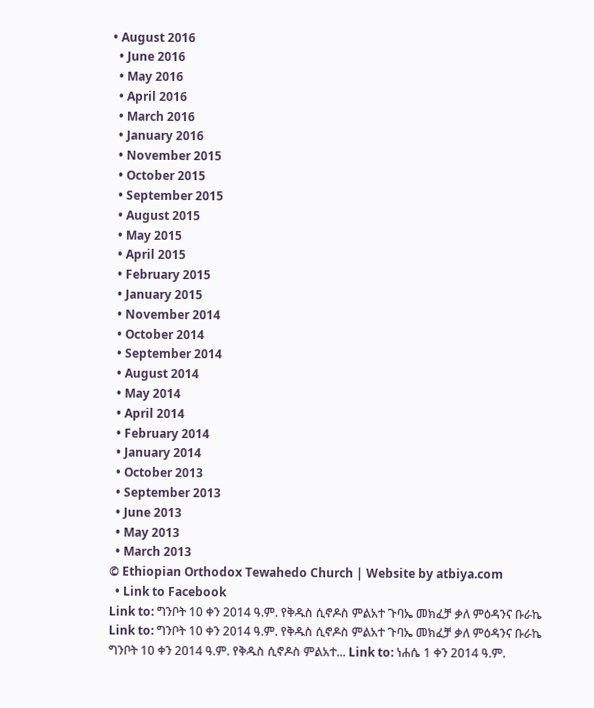• August 2016
  • June 2016
  • May 2016
  • April 2016
  • March 2016
  • January 2016
  • November 2015
  • October 2015
  • September 2015
  • August 2015
  • May 2015
  • April 2015
  • February 2015
  • January 2015
  • November 2014
  • October 2014
  • September 2014
  • August 2014
  • May 2014
  • April 2014
  • February 2014
  • January 2014
  • October 2013
  • September 2013
  • June 2013
  • May 2013
  • March 2013
© Ethiopian Orthodox Tewahedo Church | Website by atbiya.com
  • Link to Facebook
Link to: ግንቦት 10 ቀን 2014 ዓ.ም. የቅዱስ ሲኖዶስ ምልአተ ጉባኤ መክፈቻ ቃለ ምዕዳንና ቡራኬ Link to: ግንቦት 10 ቀን 2014 ዓ.ም. የቅዱስ ሲኖዶስ ምልአተ ጉባኤ መክፈቻ ቃለ ምዕዳንና ቡራኬ ግንቦት 10 ቀን 2014 ዓ.ም. የቅዱስ ሲኖዶስ ምልአተ... Link to: ነሐሴ 1 ቀን 2014 ዓ.ም.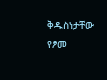ቅዱስነታቸው የፆመ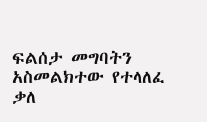ፍልሰታ መግባትን አስመልክተው የተላለፈ ቃለ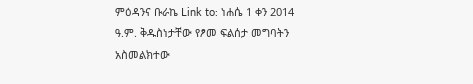ምዕዳንና ቡራኬ Link to: ነሐሴ 1 ቀን 2014 ዓ.ም. ቅዱስነታቸው የፆመ ፍልሰታ መግባትን አስመልክተው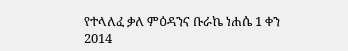የተላለፈ ቃለ ምዕዳንና ቡራኬ ነሐሴ 1 ቀን 2014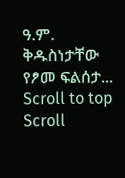ዓ.ም. ቅዱስነታቸው የፆመ ፍልሰታ...
Scroll to top Scroll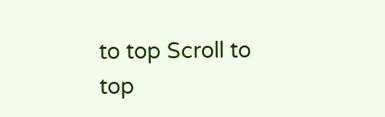to top Scroll to top